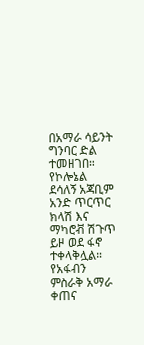በአማራ ሳይንት ግንባር ድል ተመዘገበ። የኮሎኔል ደሳለኝ አጃቢም አንድ ጥርጥር ክላሽ እና ማካሮቭ ሽጉጥ ይዞ ወደ ፋኖ ተቀላቅሏል።
የአፋብን ምስራቅ አማራ ቀጠና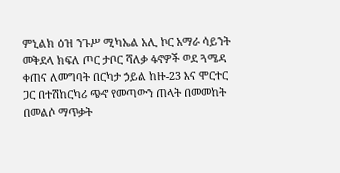ምኒልክ ዕዝ ንጉሥ ሚካኤል አሊ ኮር አማራ ሳይንት መቅደላ ክፍለ ጦር ታቦር ሻለቃ ፋኖዎች ወደ ጓሜዳ ቀጠና ለመግባት በርካታ ኃይል ከዙ-23 እና ሞርተር ጋር በተሽከርካሪ ጭኖ የመጣውን ጠላት በመመከት በመልሶ ማጥቃት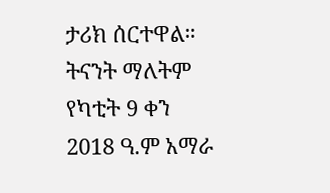ታሪክ ሰርተዋል።
ትናንት ማለትም የካቲት 9 ቀን 2018 ዓ.ም አማራ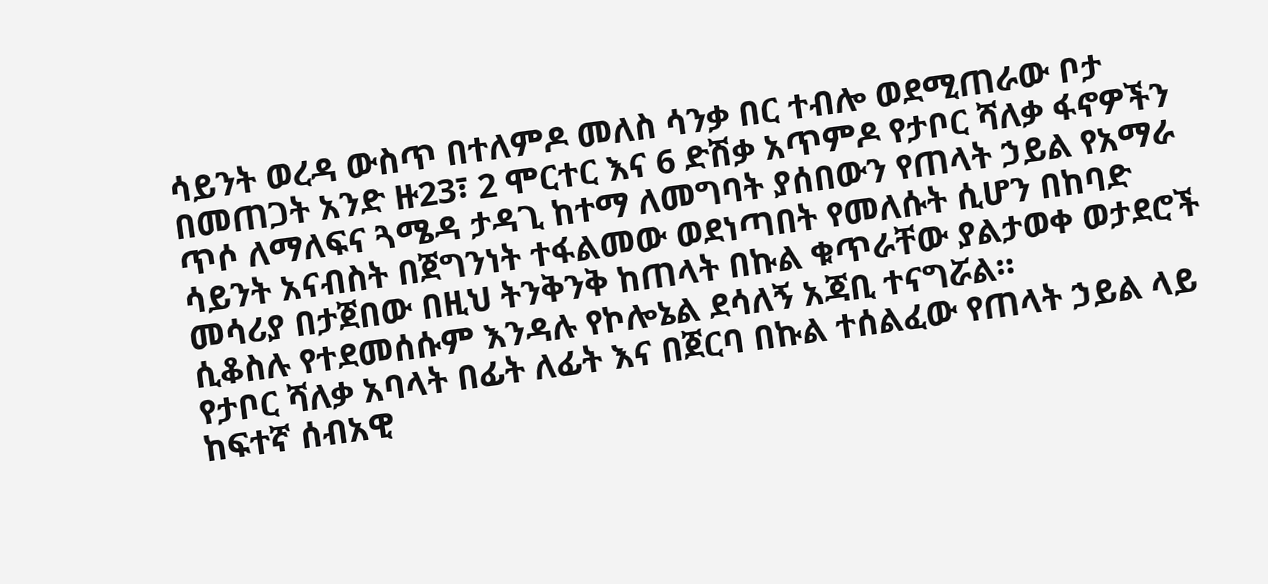ሳይንት ወረዳ ውስጥ በተለምዶ መለስ ሳንቃ በር ተብሎ ወደሚጠራው ቦታ በመጠጋት አንድ ዙ23፣ 2 ሞርተር እና 6 ድሽቃ አጥምዶ የታቦር ሻለቃ ፋኖዎችን ጥሶ ለማለፍና ጓሜዳ ታዳጊ ከተማ ለመግባት ያሰበውን የጠላት ኃይል የአማራ ሳይንት አናብስት በጀግንነት ተፋልመው ወደነጣበት የመለሱት ሲሆን በከባድ መሳሪያ በታጀበው በዚህ ትንቅንቅ ከጠላት በኩል ቁጥራቸው ያልታወቀ ወታደሮች ሲቆስሉ የተደመሰሱም እንዳሉ የኮሎኔል ደሳለኝ አጃቢ ተናግሯል።
የታቦር ሻለቃ አባላት በፊት ለፊት እና በጀርባ በኩል ተሰልፈው የጠላት ኃይል ላይ ከፍተኛ ሰብአዊ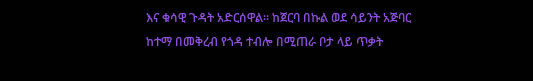እና ቁሳዊ ጉዳት አድርሰዋል። ከጀርባ በኩል ወደ ሳይንት አጅባር ከተማ በመቅረብ የጎዳ ተብሎ በሚጠራ ቦታ ላይ ጥቃት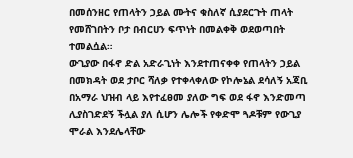በመሰንዘር የጠላትን ኃይል ሙትና ቁስለኛ ሲያደርጉት ጠላት የመሸገበትን ቦታ በብርሀን ፍጥነት በመልቀቅ ወደወጣበት ተመልሷል።
ውጊያው በፋኖ ድል አድራጊነት እንደተጠናቀቀ የጠላትን ኃይል በመክዳት ወደ ታቦር ሻለቃ የተቀላቀለው የኮሎኔል ደሳለኝ አጃቢ በአማራ ህዝብ ላይ እየተፈፀመ ያለው ግፍ ወደ ፋኖ እንድመጣ ሊያስገድደኝ ችሏል ያለ ሲሆን ሌሎች የቀድሞ ጓዶቹም የውጊያ ሞራል እንደሌላቸው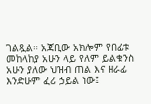ገልጿል። አጃቢው አክሎም የበፊቱ መከላከያ አሁን ላይ የለም ይልቁንስ አሁን ያለው ህዝብ ጠል እና ዘራፊ እንድሁም ፈሪ ኃይል ነው፤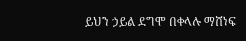ይህን ኃይል ደግሞ በቀላሉ ማሸነፍ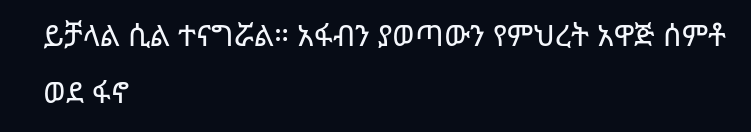ይቻላል ሲል ተናግሯል። አፋብን ያወጣውን የምህረት አዋጅ ሰምቶ ወደ ፋኖ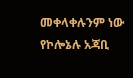መቀላቀሉንም ነው የኮሎኔሉ አጃቢ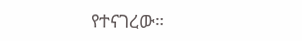የተናገረው።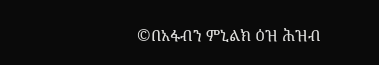©በአፋብን ምኒልክ ዕዝ ሕዝብ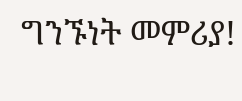ግንኙነት መምሪያ!